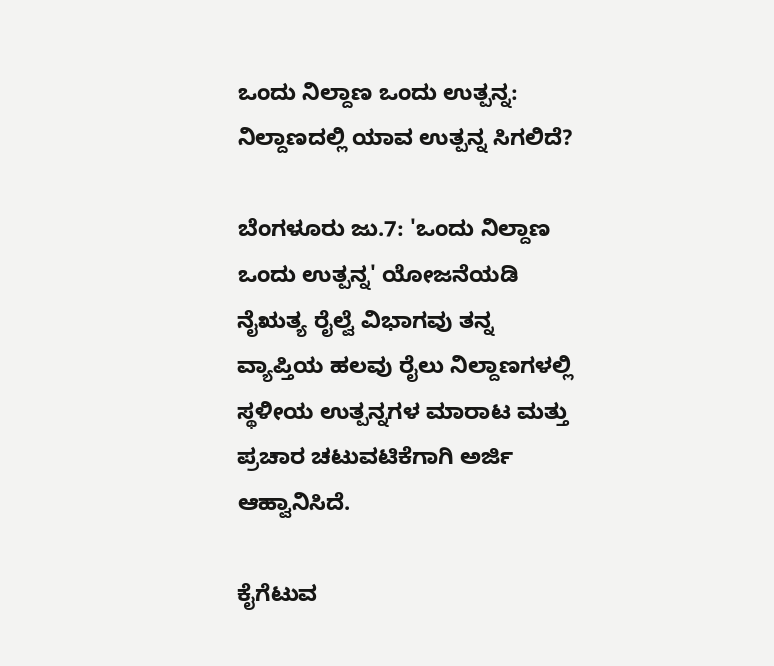ಒಂದು ನಿಲ್ದಾಣ ಒಂದು ಉತ್ಪನ್ನ: ನಿಲ್ದಾಣದಲ್ಲಿ ಯಾವ ಉತ್ಪನ್ನ ಸಿಗಲಿದೆ?

ಬೆಂಗಳೂರು ಜು.7: 'ಒಂದು ನಿಲ್ದಾಣ ಒಂದು ಉತ್ಪನ್ನ' ಯೋಜನೆಯಡಿ ನೈಋತ್ಯ ರೈಲ್ವೆ ವಿಭಾಗವು ತನ್ನ ವ್ಯಾಪ್ತಿಯ ಹಲವು ರೈಲು ನಿಲ್ದಾಣಗಳಲ್ಲಿ ಸ್ಥಳೀಯ ಉತ್ಪನ್ನಗಳ ಮಾರಾಟ ಮತ್ತು ಪ್ರಚಾರ ಚಟುವಟಿಕೆಗಾಗಿ ಅರ್ಜಿ ಆಹ್ವಾನಿಸಿದೆ.

ಕೈಗೆಟುವ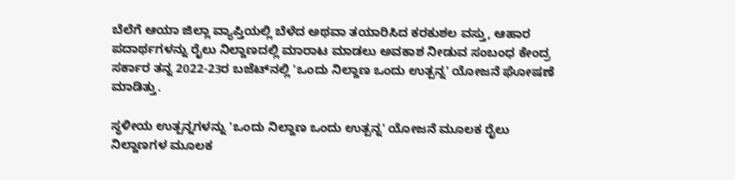ಬೆಲೆಗೆ ಆಯಾ ಜಿಲ್ಲಾ ವ್ಯಾಪ್ತಿಯಲ್ಲಿ ಬೆಳೆದ ಅಥವಾ ತಯಾರಿಸಿದ ಕರಕುಶಲ ವಸ್ತು, ಆಹಾರ ಪದಾರ್ಥಗಳನ್ನು ರೈಲು ನಿಲ್ದಾಣದಲ್ಲಿ ಮಾರಾಟ ಮಾಡಲು ಅವಕಾಶ ನೀಡುವ ಸಂಬಂಧ ಕೇಂದ್ರ ಸರ್ಕಾರ ತನ್ನ 2022-23ರ ಬಜೆಟ್‌ನಲ್ಲಿ 'ಒಂದು ನಿಲ್ದಾಣ ಒಂದು ಉತ್ಪನ್ನ' ಯೋಜನೆ ಘೋಷಣೆ ಮಾಡಿತ್ತು.

ಸ್ಥಳೀಯ ಉತ್ಪನ್ನಗಳನ್ನು 'ಒಂದು ನಿಲ್ದಾಣ ಒಂದು ಉತ್ಪನ್ನ' ಯೋಜನೆ ಮೂಲಕ ರೈಲು ನಿಲ್ದಾಣಗಳ ಮೂಲಕ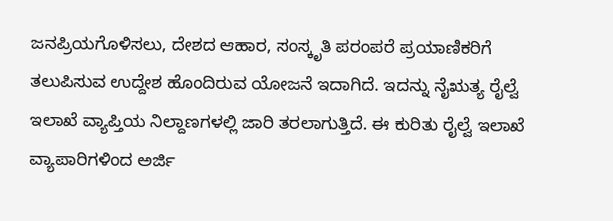ಜನಪ್ರಿಯಗೊಳಿಸಲು, ದೇಶದ ಆಹಾರ, ಸಂಸ್ಕೃತಿ ಪರಂಪರೆ ಪ್ರಯಾಣಿಕರಿಗೆ ತಲುಪಿಸುವ ಉದ್ದೇಶ ಹೊಂದಿರುವ ಯೋಜನೆ ಇದಾಗಿದೆ. ಇದನ್ನು ನೈಋತ್ಯ ರೈಲ್ವೆ ಇಲಾಖೆ ವ್ಯಾಪ್ತಿಯ ನಿಲ್ದಾಣಗಳಲ್ಲಿ ಜಾರಿ ತರಲಾಗುತ್ತಿದೆ. ಈ ಕುರಿತು ರೈಲ್ವೆ ಇಲಾಖೆ ವ್ಯಾಪಾರಿಗಳಿಂದ ಅರ್ಜಿ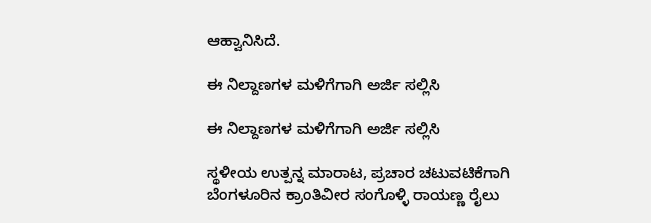ಆಹ್ವಾನಿಸಿದೆ.

ಈ ನಿಲ್ದಾಣಗಳ ಮಳಿಗೆಗಾಗಿ ಅರ್ಜಿ ಸಲ್ಲಿಸಿ

ಈ ನಿಲ್ದಾಣಗಳ ಮಳಿಗೆಗಾಗಿ ಅರ್ಜಿ ಸಲ್ಲಿಸಿ

ಸ್ಥಳೀಯ ಉತ್ಪನ್ನ ಮಾರಾಟ, ಪ್ರಚಾರ ಚಟುವಟಿಕೆಗಾಗಿ ಬೆಂಗಳೂರಿನ ಕ್ರಾಂತಿವೀರ ಸಂಗೊಳ್ಳಿ ರಾಯಣ್ಣ ರೈಲು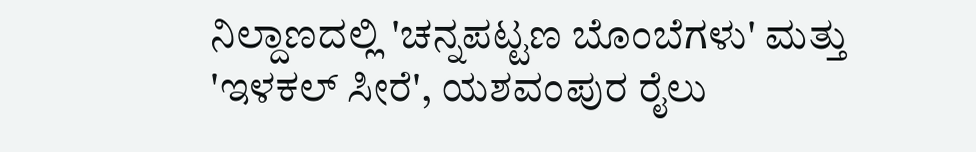ನಿಲ್ದಾಣದಲ್ಲಿ 'ಚನ್ನಪಟ್ಟಣ ಬೊಂಬೆಗಳು' ಮತ್ತು 'ಇಳಕಲ್ ಸೀರೆ', ಯಶವಂಪುರ ರೈಲು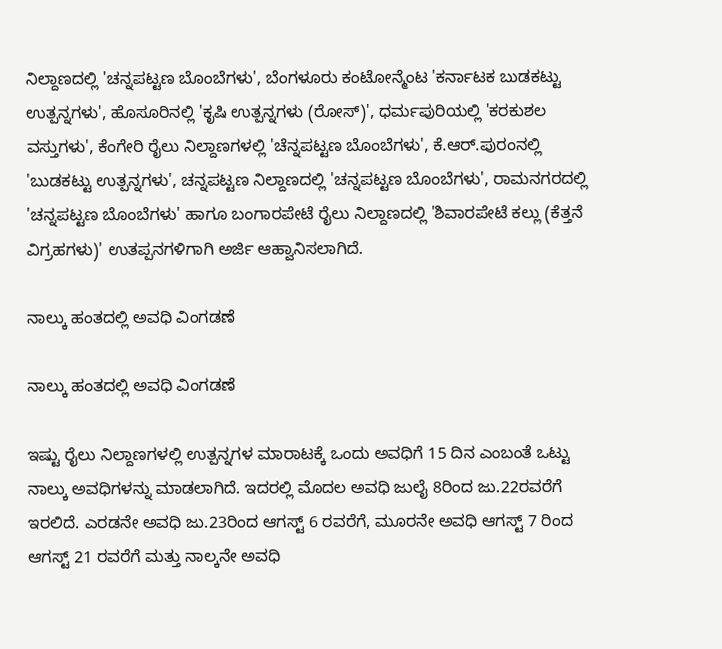ನಿಲ್ದಾಣದಲ್ಲಿ 'ಚನ್ನಪಟ್ಟಣ ಬೊಂಬೆಗಳು', ಬೆಂಗಳೂರು ಕಂಟೋನ್ಮೆಂಟ 'ಕರ್ನಾಟಕ ಬುಡಕಟ್ಟು ಉತ್ಪನ್ನಗಳು', ಹೊಸೂರಿನಲ್ಲಿ 'ಕೃಷಿ ಉತ್ಪನ್ನಗಳು (ರೋಸ್)', ಧರ್ಮಪುರಿಯಲ್ಲಿ 'ಕರಕುಶಲ ವಸ್ತುಗಳು', ಕೆಂಗೇರಿ ರೈಲು ನಿಲ್ದಾಣಗಳಲ್ಲಿ 'ಚೆನ್ನಪಟ್ಟಣ ಬೊಂಬೆಗಳು', ಕೆ.ಆರ್.ಪುರಂನಲ್ಲಿ 'ಬುಡಕಟ್ಟು ಉತ್ಪನ್ನಗಳು', ಚನ್ನಪಟ್ಟಣ ನಿಲ್ದಾಣದಲ್ಲಿ 'ಚನ್ನಪಟ್ಟಣ ಬೊಂಬೆಗಳು', ರಾಮನಗರದಲ್ಲಿ 'ಚನ್ನಪಟ್ಟಣ ಬೊಂಬೆಗಳು' ಹಾಗೂ ಬಂಗಾರಪೇಟೆ ರೈಲು ನಿಲ್ದಾಣದಲ್ಲಿ 'ಶಿವಾರಪೇಟೆ ಕಲ್ಲು (ಕೆತ್ತನೆ ವಿಗ್ರಹಗಳು)' ಉತಪ್ಪನಗಳಿಗಾಗಿ ಅರ್ಜಿ ಆಹ್ವಾನಿಸಲಾಗಿದೆ.

ನಾಲ್ಕು ಹಂತದಲ್ಲಿ ಅವಧಿ ವಿಂಗಡಣೆ

ನಾಲ್ಕು ಹಂತದಲ್ಲಿ ಅವಧಿ ವಿಂಗಡಣೆ

ಇಷ್ಟು ರೈಲು ನಿಲ್ದಾಣಗಳಲ್ಲಿ ಉತ್ಪನ್ನಗಳ ಮಾರಾಟಕ್ಕೆ ಒಂದು ಅವಧಿಗೆ 15 ದಿನ ಎಂಬಂತೆ ಒಟ್ಟು ನಾಲ್ಕು ಅವಧಿಗಳನ್ನು ಮಾಡಲಾಗಿದೆ. ಇದರಲ್ಲಿ ಮೊದಲ ಅವಧಿ ಜುಲೈ 8ರಿಂದ ಜು.22ರವರೆಗೆ ಇರಲಿದೆ. ಎರಡನೇ ಅವಧಿ ಜು.23ರಿಂದ ಆಗಸ್ಟ್ 6 ರವರೆಗೆ, ಮೂರನೇ ಅವಧಿ ಆಗಸ್ಟ್ 7 ರಿಂದ ಆಗಸ್ಟ್ 21 ರವರೆಗೆ ಮತ್ತು ನಾಲ್ಕನೇ ಅವಧಿ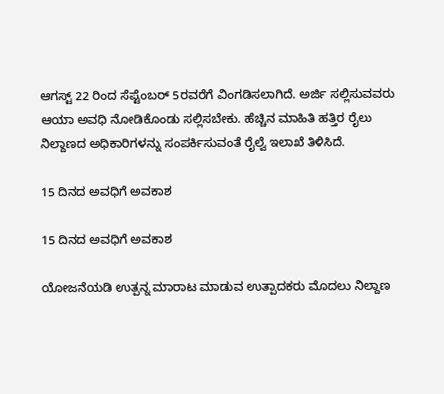ಆಗಸ್ಟ್ 22 ರಿಂದ ಸೆಪ್ಟೆಂಬರ್ 5ರವರೆಗೆ ವಿಂಗಡಿಸಲಾಗಿದೆ. ಅರ್ಜಿ ಸಲ್ಲಿಸುವವರು ಆಯಾ ಅವಧಿ ನೋಡಿಕೊಂಡು ಸಲ್ಲಿಸಬೇಕು. ಹೆಚ್ಚಿನ ಮಾಹಿತಿ ಹತ್ತಿರ ರೈಲು ನಿಲ್ದಾಣದ ಅಧಿಕಾರಿಗಳನ್ನು ಸಂಪರ್ಕಿಸುವಂತೆ ರೈಲ್ವೆ ಇಲಾಖೆ ತಿಳಿಸಿದೆ.

15 ದಿನದ ಅವಧಿಗೆ ಅವಕಾಶ

15 ದಿನದ ಅವಧಿಗೆ ಅವಕಾಶ

ಯೋಜನೆಯಡಿ ಉತ್ಪನ್ನ ಮಾರಾಟ ಮಾಡುವ ಉತ್ಪಾದಕರು ಮೊದಲು ನಿಲ್ದಾಣ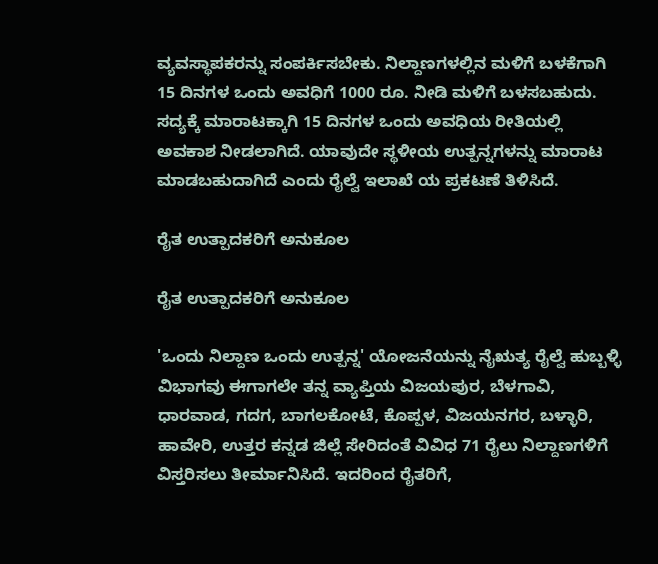ವ್ಯವಸ್ಥಾಪಕರನ್ನು ಸಂಪರ್ಕಿಸಬೇಕು. ನಿಲ್ದಾಣಗಳಲ್ಲಿನ ಮಳಿಗೆ ಬಳಕೆಗಾಗಿ 15 ದಿನಗಳ ಒಂದು ಅವಧಿಗೆ 1000 ರೂ. ನೀಡಿ ಮಳಿಗೆ ಬಳಸಬಹುದು. ಸದ್ಯಕ್ಕೆ ಮಾರಾಟಕ್ಕಾಗಿ 15 ದಿನಗಳ ಒಂದು ಅವಧಿಯ ರೀತಿಯಲ್ಲಿ ಅವಕಾಶ ನೀಡಲಾಗಿದೆ. ಯಾವುದೇ ಸ್ಥಳೀಯ ಉತ್ಪನ್ನಗಳನ್ನು ಮಾರಾಟ ಮಾಡಬಹುದಾಗಿದೆ ಎಂದು ರೈಲ್ವೆ ಇಲಾಖೆ ಯ ಪ್ರಕಟಣೆ ತಿಳಿಸಿದೆ.

ರೈತ ಉತ್ಪಾದಕರಿಗೆ ಅನುಕೂಲ

ರೈತ ಉತ್ಪಾದಕರಿಗೆ ಅನುಕೂಲ

'ಒಂದು ನಿಲ್ದಾಣ ಒಂದು ಉತ್ಪನ್ನ' ಯೋಜನೆಯನ್ನು ನೈಋತ್ಯ ರೈಲ್ವೆ ಹುಬ್ಬಳ್ಳಿ ವಿಭಾಗವು ಈಗಾಗಲೇ ತನ್ನ ವ್ಯಾಪ್ತಿಯ ವಿಜಯಪುರ, ಬೆಳಗಾವಿ, ಧಾರವಾಡ, ಗದಗ, ಬಾಗಲಕೋಟೆ, ಕೊಪ್ಪಳ, ವಿಜಯನಗರ, ಬಳ್ಳಾರಿ, ಹಾವೇರಿ, ಉತ್ತರ ಕನ್ನಡ ಜಿಲ್ಲೆ ಸೇರಿದಂತೆ ವಿವಿಧ 71 ರೈಲು ನಿಲ್ದಾಣಗಳಿಗೆ ವಿಸ್ತರಿಸಲು ತೀರ್ಮಾನಿಸಿದೆ. ಇದರಿಂದ ರೈತರಿಗೆ,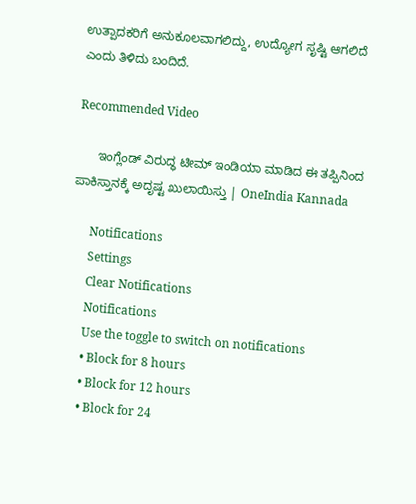ಉತ್ಪಾದಕರಿಗೆ ಅನುಕೂಲವಾಗಲಿದ್ದು, ಉದ್ಯೋಗ ಸೃಷ್ಟಿ ಆಗಲಿದೆ ಎಂದು ತಿಳಿದು ಬಂದಿದೆ.

Recommended Video

      ಇಂಗ್ಲೆಂಡ್ ವಿರುದ್ಧ ಟೀಮ್ ಇಂಡಿಯಾ ಮಾಡಿದ ಈ ತಪ್ಪಿನಿಂದ ಪಾಕಿಸ್ತಾನಕ್ಕೆ ಅದೃಷ್ಟ ಖುಲಾಯಿಸ್ತು | OneIndia Kannada

      Notifications
      Settings
      Clear Notifications
      Notifications
      Use the toggle to switch on notifications
      • Block for 8 hours
      • Block for 12 hours
      • Block for 24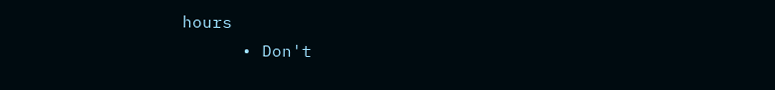hours
      • Don't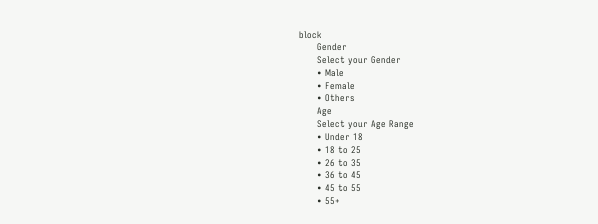block
      Gender
      Select your Gender
      • Male
      • Female
      • Others
      Age
      Select your Age Range
      • Under 18
      • 18 to 25
      • 26 to 35
      • 36 to 45
      • 45 to 55
      • 55+